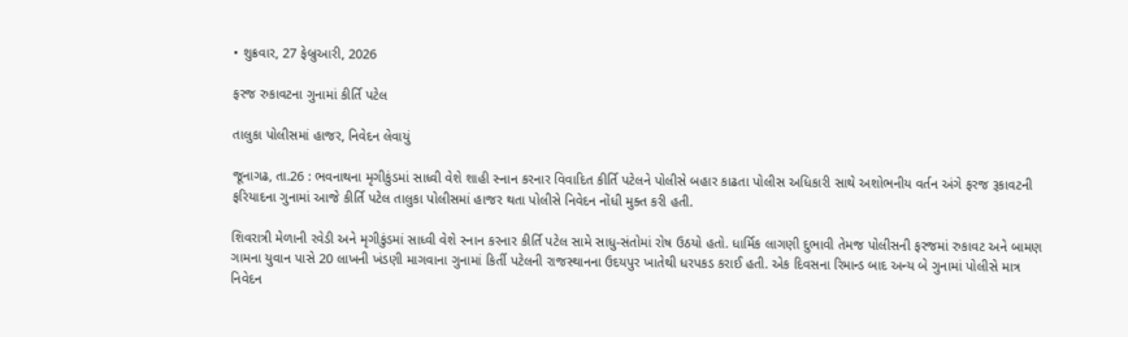• શુક્રવાર, 27 ફેબ્રુઆરી, 2026

ફરજ રુકાવટના ગુનામાં કીર્તિ પટેલ

તાલુકા પોલીસમાં હાજર, નિવેદન લેવાયું

જૂનાગઢ, તા.26 : ભવનાથના મૃગીકુંડમાં સાધ્વી વેશે શાહી સ્નાન કરનાર વિવાદિત કીર્તિ પટેલને પોલીસે બહાર કાઢતા પોલીસ અધિકારી સાથે અશોભનીય વર્તન અંગે ફરજ રૂકાવટની ફરિયાદના ગુનામાં આજે કીર્તિ પટેલ તાલુકા પોલીસમાં હાજર થતા પોલીસે નિવેદન નોંધી મુક્ત કરી હતી.

શિવરાત્રી મેળાની રવેડી અને મૃગીકુંડમાં સાધ્વી વેશે સ્નાન કરનાર કીર્તિ પટેલ સામે સાધુ-સંતોમાં રોષ ઉઠયો હતો. ધાર્મિક લાગણી દુભાવી તેમજ પોલીસની ફરજમાં રુકાવટ અને બામણ ગામના યુવાન પાસે 20 લાખની ખંડણી માગવાના ગુનામાં કિર્તી પટેલની રાજસ્થાનના ઉદયપુર ખાતેથી ધરપકડ કરાઈ હતી. એક દિવસના રિમાન્ડ બાદ અન્ય બે ગુનામાં પોલીસે માત્ર નિવેદન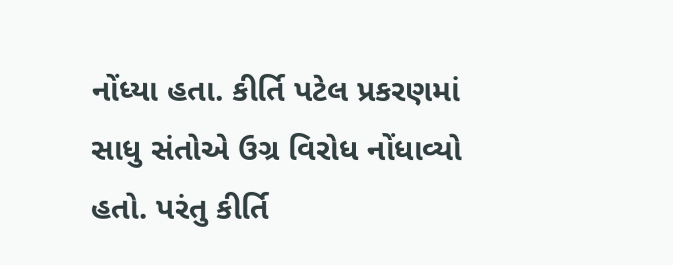નોંધ્યા હતા. કીર્તિ પટેલ પ્રકરણમાં સાધુ સંતોએ ઉગ્ર વિરોધ નોંધાવ્યો હતો. પરંતુ કીર્તિ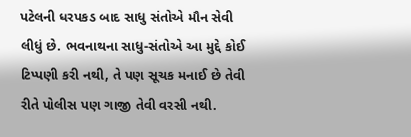પટેલની ધરપકડ બાદ સાધુ સંતોએ મૌન સેવી લીધું છે. ભવનાથના સાધુ-સંતોએ આ મુદ્દે કોઈ ટિપ્પણી કરી નથી, તે પણ સૂચક મનાઈ છે તેવી રીતે પોલીસ પણ ગાજી તેવી વરસી નથી.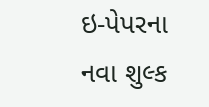ઇ-પેપરના નવા શુલ્ક